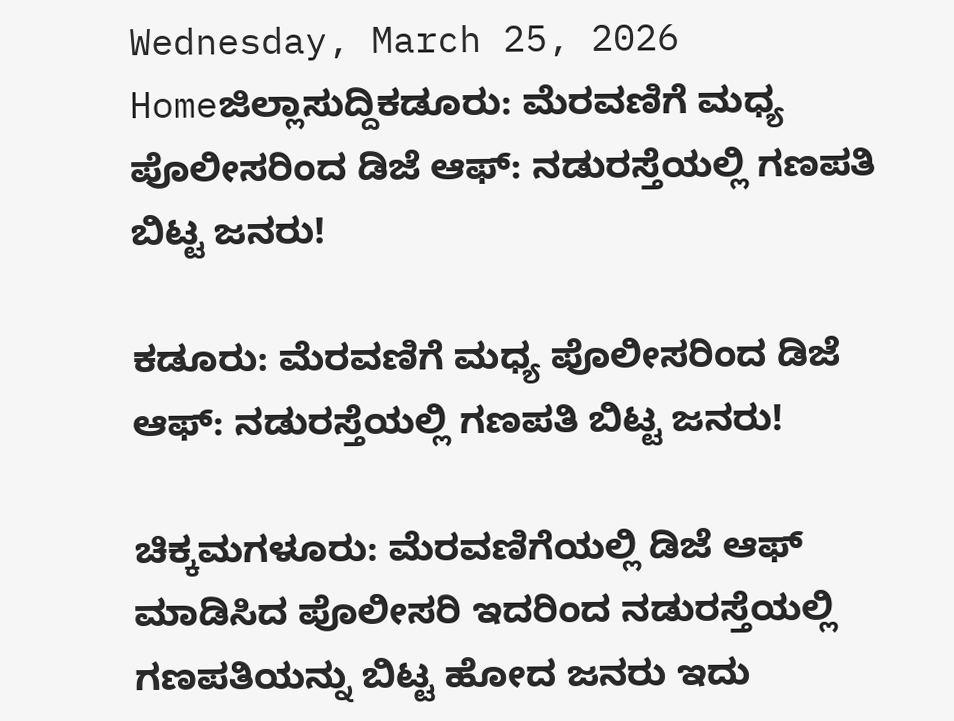Wednesday, March 25, 2026
Homeಜಿಲ್ಲಾಸುದ್ದಿಕಡೂರು: ಮೆರವಣಿಗೆ ಮಧ್ಯ ಪೊಲೀಸರಿಂದ ಡಿಜೆ ಆಫ್: ನಡುರಸ್ತೆಯಲ್ಲಿ ಗಣಪತಿ ಬಿಟ್ಟ ಜನರು!

ಕಡೂರು: ಮೆರವಣಿಗೆ ಮಧ್ಯ ಪೊಲೀಸರಿಂದ ಡಿಜೆ ಆಫ್: ನಡುರಸ್ತೆಯಲ್ಲಿ ಗಣಪತಿ ಬಿಟ್ಟ ಜನರು!

ಚಿಕ್ಕಮಗಳೂರು: ಮೆರವಣಿಗೆಯಲ್ಲಿ ಡಿಜೆ ಆಫ್ ಮಾಡಿಸಿದ ಪೊಲೀಸರಿ ಇದರಿಂದ ನಡುರಸ್ತೆಯಲ್ಲಿ ಗಣಪತಿಯನ್ನು ಬಿಟ್ಟ ಹೋದ ಜನರು ಇದು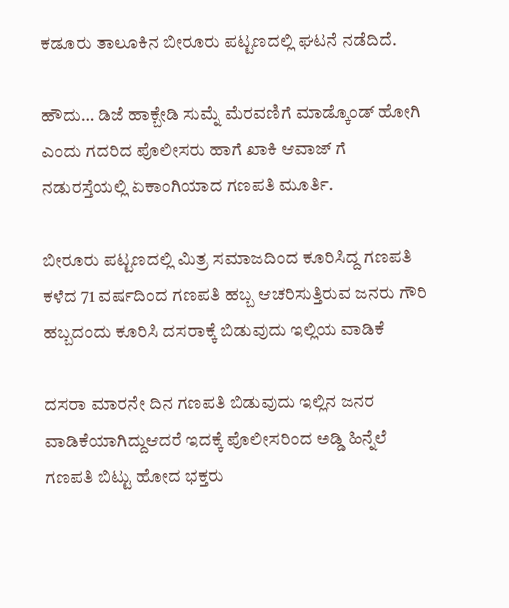ಕಡೂರು ತಾಲೂಕಿನ ಬೀರೂರು ಪಟ್ಟಣದಲ್ಲಿ ಘಟನೆ ನಡೆದಿದೆ.

ಹೌದು… ಡಿಜೆ ಹಾಕ್ಬೇಡಿ ಸುಮ್ನೆ ಮೆರವಣಿಗೆ ಮಾಡ್ಕೊಂಡ್ ಹೋಗಿ ಎಂದು ಗದರಿದ ಪೊಲೀಸರು ಹಾಗೆ ಖಾಕಿ ಆವಾಜ್ ಗೆ ನಡುರಸ್ತೆಯಲ್ಲಿ ಏಕಾಂಗಿಯಾದ ಗಣಪತಿ ಮೂರ್ತಿ.

ಬೀರೂರು ಪಟ್ಟಣದಲ್ಲಿ ಮಿತ್ರ ಸಮಾಜದಿಂದ ಕೂರಿಸಿದ್ದ ಗಣಪತಿ ಕಳೆದ 71 ವರ್ಷದಿಂದ ಗಣಪತಿ ಹಬ್ಬ ಆಚರಿಸುತ್ತಿರುವ ಜನರು ಗೌರಿ ಹಬ್ಬದಂದು ಕೂರಿಸಿ ದಸರಾಕ್ಕೆ ಬಿಡುವುದು ಇಲ್ಲಿಯ ವಾಡಿಕೆ

ದಸರಾ ಮಾರನೇ ದಿನ ಗಣಪತಿ ಬಿಡುವುದು ಇಲ್ಲಿನ ಜನರ ವಾಡಿಕೆಯಾಗಿದ್ದುಆದರೆ ಇದಕ್ಕೆ ಪೊಲೀಸರಿಂದ ಅಡ್ಡಿ ಹಿನ್ನೆಲೆ ಗಣಪತಿ ಬಿಟ್ಟು ಹೋದ ಭಕ್ತರು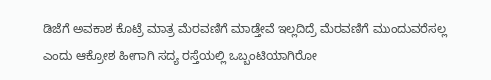ಡಿಜೆಗೆ ಅವಕಾಶ ಕೊಟ್ರೆ ಮಾತ್ರ ಮೆರವಣಿಗೆ ಮಾಡ್ತೇವೆ ಇಲ್ಲದಿದ್ರೆ ಮೆರವಣಿಗೆ ಮುಂದುವರೆಸಲ್ಲ ಎಂದು ಆಕ್ರೋಶ ಹೀಗಾಗಿ ಸದ್ಯ ರಸ್ತೆಯಲ್ಲಿ ಒಬ್ಬಂಟಿಯಾಗಿರೋ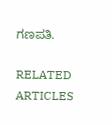ಗಣಪತಿ.

RELATED ARTICLES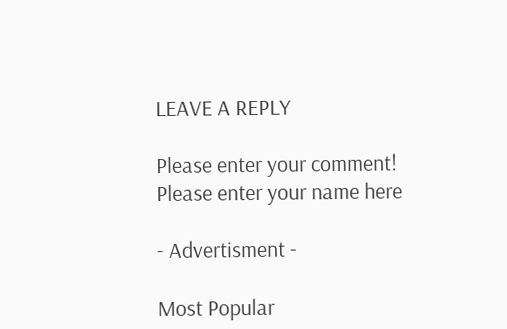LEAVE A REPLY

Please enter your comment!
Please enter your name here

- Advertisment -

Most Popular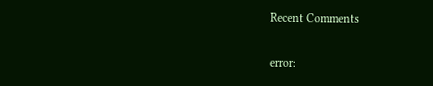Recent Comments

error: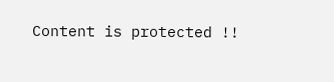Content is protected !!